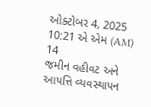ઓક્ટોબર 4, 2025 10:21 એ એમ (AM)
14
જમીન વહીવટ અને આપત્તિ વ્યવસ્થાપન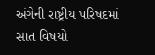અંગેની રાષ્ટ્રીય પરિષદમાં સાત વિષયો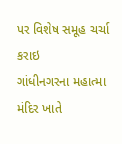પર વિશેષ સમૂહ ચર્ચા કરાઇ
ગાંધીનગરના મહાત્મા મંદિર ખાતે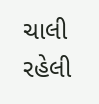ચાલી રહેલી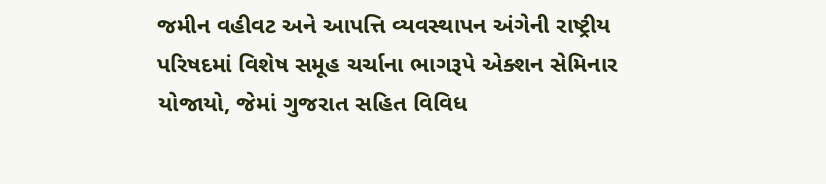જમીન વહીવટ અને આપત્તિ વ્યવસ્થાપન અંગેની રાષ્ટ્રીય પરિષદમાં વિશેષ સમૂહ ચર્ચાના ભાગરૂપે એક્શન સેમિનાર યોજાયો, જેમાં ગુજરાત સહિત વિવિધ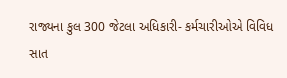રાજ્યના કુલ 300 જેટલા અધિકારી- કર્મચારીઓએ વિવિધ સાત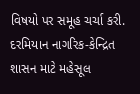વિષયો પર સમૂહ ચર્ચા કરી. દરમિયાન નાગરિક-કેન્દ્રિત શાસન માટે મહેસૂલ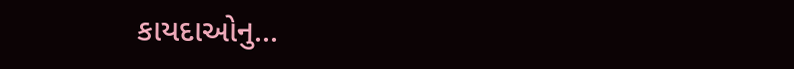કાયદાઓનુ...